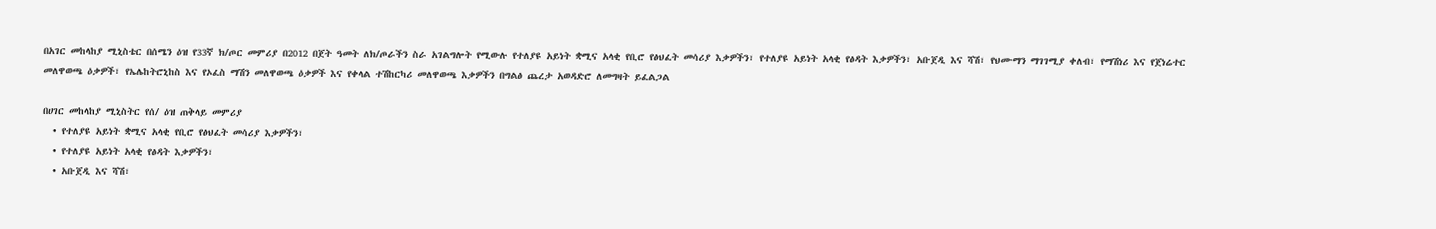በአገር መከላከያ ሚኒስቴር በሰሜን ዕዝ የ33ኛ ክ/ጦር መምሪያ በ2012 በጀት ዓመት ለክ/ጦራችን ስራ አገልግሎት የሚውሉ የተለያዩ አይነት ቋሚና አላቂ የቢሮ የፅህፈት መሳሪያ እቃዎችን፣ የተለያዩ አይነት አላቂ የፅዳት እቃዎችን፣ አቡጀዲ እና ሻሽ፣ የህሙማን ማገገሚያ ቀለብ፣ የማሽነሪ እና የጀነሬተር መለዋወጫ ዕቃዎች፣ የኤሌከትሮኒከስ እና የኦፈስ ማሽን መለዋወጫ ዕቃዎች እና የቀላል ተሽከርካሪ መለዋወጫ እቃዎችን በግልፅ ጨረታ አወዳድሮ ለመግዛት ይፈልጋል

በሀገር መከላከያ ሚኒስትር የሰ/ ዕዝ ጠቅላይ መምሪያ
  • የተለያዩ አይነት ቋሚና አላቂ የቢሮ የፅህፈት መሳሪያ እቃዎችን፣
  • የተለያዩ አይነት አላቂ የፅዳት እቃዎችን፣
  • አቡጀዲ እና ሻሽ፣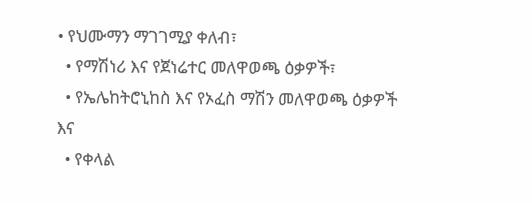• የህሙማን ማገገሚያ ቀለብ፣
  • የማሽነሪ እና የጀነሬተር መለዋወጫ ዕቃዎች፣
  • የኤሌከትሮኒከስ እና የኦፈስ ማሽን መለዋወጫ ዕቃዎች እና
  • የቀላል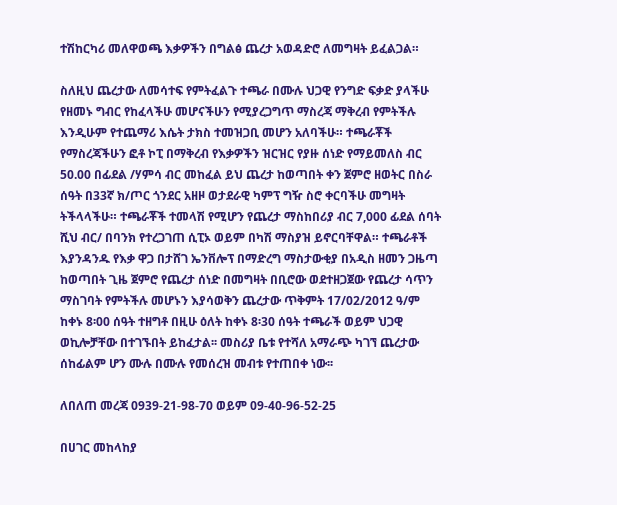ተሽከርካሪ መለዋወጫ እቃዎችን በግልፅ ጨረታ አወዳድሮ ለመግዛት ይፈልጋል።

ስለዚህ ጨረታው ለመሳተፍ የምትፈልጉ ተጫራ በሙሉ ህጋዊ የንግድ ፍቃድ ያላችሁ የዘመኑ ግብር የከፈላችሁ መሆናችሁን የሚያረጋግጥ ማስረጃ ማቅረብ የምትችሉ እንዲሁም የተጨማሪ እሴት ታክስ ተመዝጋቢ መሆን አለባችሁ። ተጫራቾች የማስረጃችሁን ፎቶ ኮፒ በማቅረብ የእቃዎችን ዝርዝር የያዙ ሰነድ የማይመለስ ብር 50.00 በፊደል /ሃምሳ ብር መከፈል ይህ ጨረታ ከወጣበት ቀን ጀምሮ ዘወትር በስራ ሰዓት በ33ኛ ክ/ጦር ጎንደር አዘዞ ወታደራዊ ካምፕ ግዥ ስሮ ቀርባችሁ መግዛት ትችላላችሁ። ተጫራቾች ተመላሽ የሚሆን የጨረታ ማስከበሪያ ብር 7,000 ፊደል ሰባት ሺህ ብር/ በባንክ የተረጋገጠ ሲፒኦ ወይም በካሽ ማስያዝ ይኖርባቸዋል። ተጫራቶች እያንዳንዱ የእቃ ዋጋ በታሸገ ኤንቨሎፕ በማድረግ ማስታውቂያ በአዲስ ዘመን ጋዜጣ ከወጣበት ጊዜ ጀምሮ የጨረታ ሰነድ በመግዛት በቢሮው ወደተዘጋጀው የጨረታ ሳጥን ማስገባት የምትችሉ መሆኑን እያሳወቅን ጨረታው ጥቅምት 17/02/2012 ዓ/ም ከቀኑ 8፡00 ሰዓት ተዘግቶ በዚሁ ዕለት ከቀኑ 8፡30 ሰዓት ተጫራች ወይም ህጋዊ ወኪሎቻቸው በተገኙበት ይከፈታል፡፡ መስሪያ ቤቱ የተሻለ አማራጭ ካገኘ ጨረታው ሰከፊልም ሆን ሙሉ በሙሉ የመሰረዝ መብቱ የተጠበቀ ነው፡፡

ለበለጠ መረጃ 0939-21-98-70 ወይም 09-40-96-52-25

በሀገር መከላከያ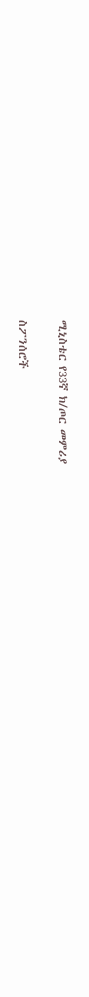ሚኒስቴር የ33ኛ ክ/ጦር መምሪያ

ስፖንሰሮች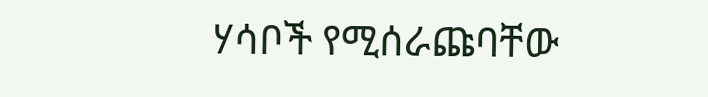ሃሳቦች የሚሰራጩባቸው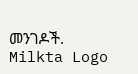መንገዶች.
Milkta Logo